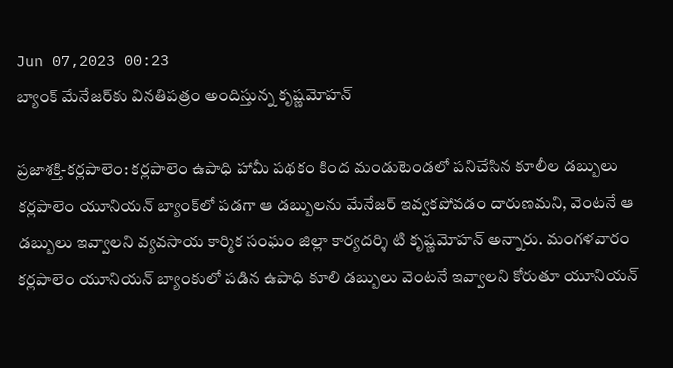Jun 07,2023 00:23
బ్యాంక్‌ మేనేజర్‌కు వినతిపత్రం అందిస్తున్న కృష్ణమోహన్‌

ప్రజాశక్తి-కర్లపాలెం: కర్లపాలెం ఉపాధి హామీ పథకం కింద మండుటెండలో పనిచేసిన కూలీల డబ్బులు కర్లపాలెం యూనియన్‌ బ్యాంక్‌లో పడగా ఆ డబ్బులను మేనేజర్‌ ఇవ్వకపోవడం దారుణమని, వెంటనే ఆ డబ్బులు ఇవ్వాలని వ్యవసాయ కార్మిక సంఘం జిల్లా కార్యదర్శి టి కృష్ణమోహన్‌ అన్నారు. మంగళవారం కర్లపాలెం యూనియన్‌ బ్యాంకులో పడిన ఉపాధి కూలి డబ్బులు వెంటనే ఇవ్వాలని కోరుతూ యూనియన్‌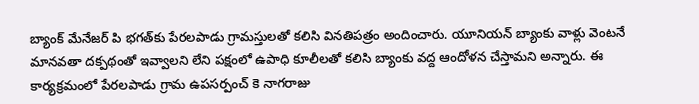బ్యాంక్‌ మేనేజర్‌ పి భగత్‌కు పేరలపాడు గ్రామస్తులతో కలిసి వినతిపత్రం అందించారు. యూనియన్‌ బ్యాంకు వాళ్లు వెంటనే మానవతా దక్పథంతో ఇవ్వాలని లేని పక్షంలో ఉపాధి కూలీలతో కలిసి బ్యాంకు వద్ద ఆందోళన చేస్తామని అన్నారు. ఈ కార్యక్రమంలో పేరలపాడు గ్రామ ఉపసర్పంచ్‌ కె నాగరాజు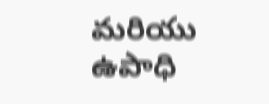మరియు ఉపాధి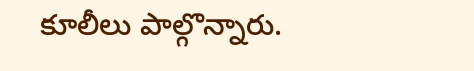కూలీలు పాల్గొన్నారు.